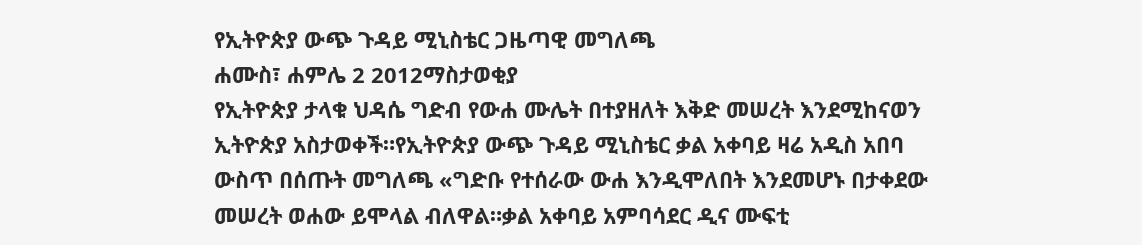የኢትዮጵያ ውጭ ጉዳይ ሚኒስቴር ጋዜጣዊ መግለጫ
ሐሙስ፣ ሐምሌ 2 2012ማስታወቂያ
የኢትዮጵያ ታላቁ ህዳሴ ግድብ የውሐ ሙሌት በተያዘለት እቅድ መሠረት እንደሚከናወን ኢትዮጵያ አስታወቀች።የኢትዮጵያ ውጭ ጉዳይ ሚኒስቴር ቃል አቀባይ ዛሬ አዲስ አበባ ውስጥ በሰጡት መግለጫ «ግድቡ የተሰራው ውሐ እንዲሞለበት እንደመሆኑ በታቀደው መሠረት ወሐው ይሞላል ብለዋል።ቃል አቀባይ አምባሳደር ዲና ሙፍቲ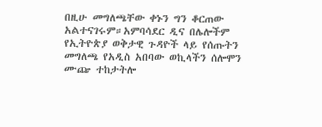በዚሁ መግለጫቸው ቀኑን ግን ቆርጠው አልተናገሩም።አምባሳደር ዲና በሌሎችም የኢትዮጵያ ወቅታዊ ጉዳዮች ላይ የሰጡትን መግለጫ የአዲስ አበባው ወኪላችን ሰሎሞን ሙጬ ተከታትሎ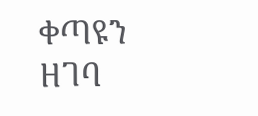ቀጣዩን ዘገባ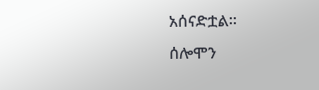አሰናድቷል።
ሰሎሞን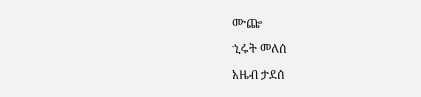ሙጬ
ኂሩት መለሰ
አዜብ ታደሰ